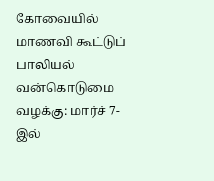கோவையில் மாணவி கூட்டுப் பாலியல் வன்கொடுமை வழக்கு: மார்ச் 7-இல்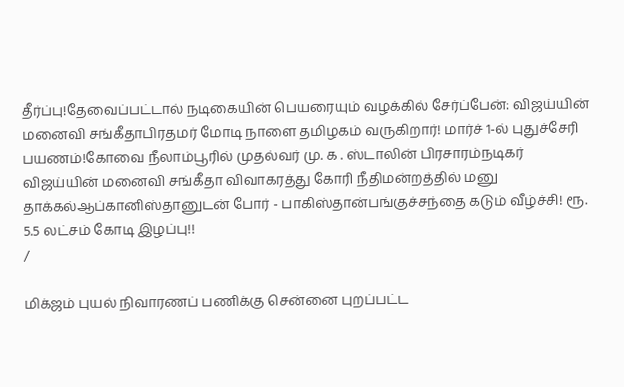தீர்ப்பு!தேவைப்பட்டால் நடிகையின் பெயரையும் வழக்கில் சேர்ப்பேன்: விஜய்யின் மனைவி சங்கீதாபிரதமர் மோடி நாளை தமிழகம் வருகிறார்! மார்ச் 1-ல் புதுச்சேரி பயணம்!கோவை நீலாம்பூரில் முதல்வர் மு. க . ஸ்டாலின் பிரசாரம்நடிகர் விஜய்யின் மனைவி சங்கீதா விவாகரத்து கோரி நீதிமன்றத்தில் மனு தாக்கல்ஆப்கானிஸ்தானுடன் போர் - பாகிஸ்தான்பங்குச்சந்தை கடும் வீழ்ச்சி! ரூ. 5.5 லட்சம் கோடி இழப்பு!!
/

மிக்ஜம் புயல் நிவாரணப் பணிக்கு சென்னை புறப்பட்ட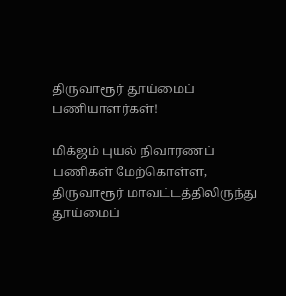திருவாரூர் தூய்மைப் பணியாளர்கள்!

மிக்ஜம் புயல் நிவாரணப் பணிகள் மேற்கொள்ள, திருவாரூர் மாவட்டத்திலிருந்து தூய்மைப்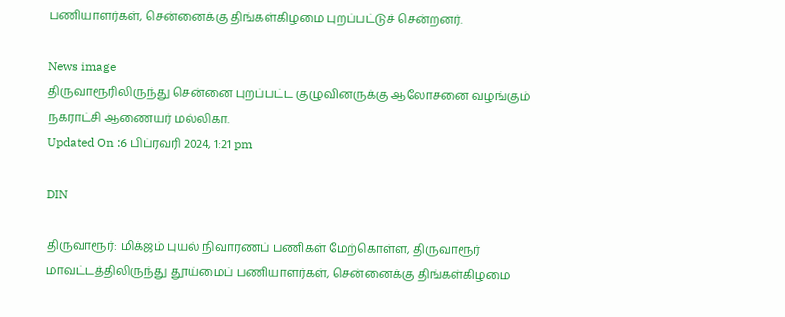பணியாளர்கள், சென்னைக்கு திங்கள்கிழமை புறப்பட்டுச் சென்றனர்.

News image
திருவாரூரிலிருந்து சென்னை புறப்பட்ட குழுவினருக்கு ஆலோசனை வழங்கும் நகராட்சி ஆணையர் மல்லிகா.
Updated On :6 பிப்ரவரி 2024, 1:21 pm

DIN

திருவாரூர்: மிக்ஜம் புயல் நிவாரணப் பணிகள் மேற்கொள்ள, திருவாரூர் மாவட்டத்திலிருந்து தூய்மைப் பணியாளர்கள், சென்னைக்கு திங்கள்கிழமை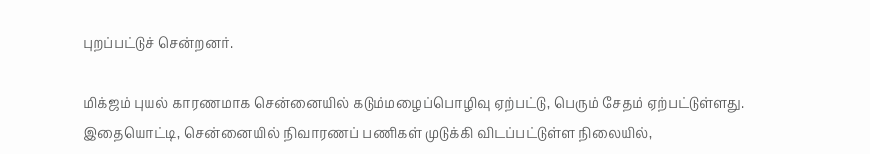புறப்பட்டுச் சென்றனர்.

மிக்ஜம் புயல் காரணமாக சென்னையில் கடும்மழைப்பொழிவு ஏற்பட்டு, பெரும் சேதம் ஏற்பட்டுள்ளது. இதையொட்டி, சென்னையில் நிவாரணப் பணிகள் முடுக்கி விடப்பட்டுள்ள நிலையில்,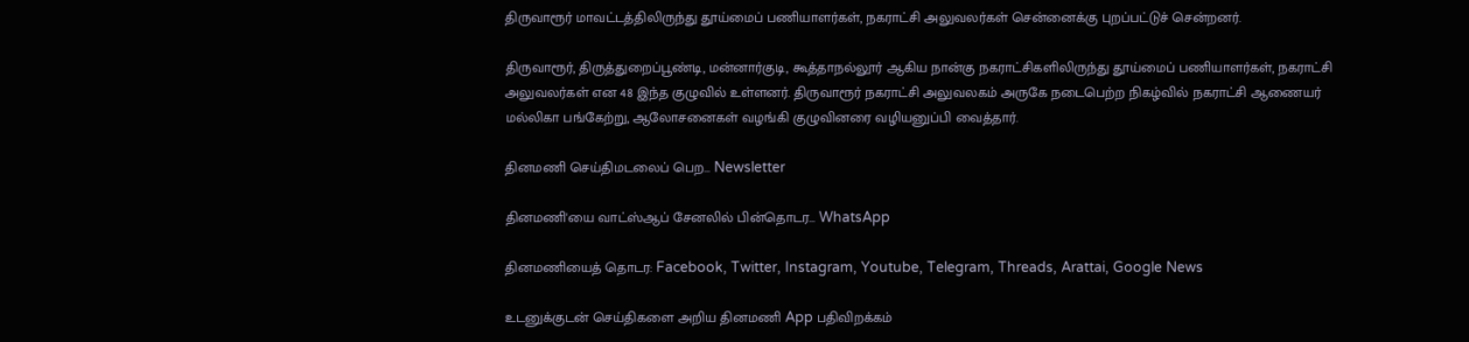திருவாரூர் மாவட்டத்திலிருந்து தூய்மைப் பணியாளர்கள், நகராட்சி அலுவலர்கள் சென்னைக்கு புறப்பட்டுச் சென்றனர்.

திருவாரூர், திருத்துறைப்பூண்டி, மன்னார்குடி, கூத்தாநல்லூர் ஆகிய நான்கு நகராட்சிகளிலிருந்து தூய்மைப் பணியாளர்கள், நகராட்சி அலுவலர்கள் என 48 இந்த குழுவில் உள்ளனர். திருவாரூர் நகராட்சி அலுவலகம் அருகே நடைபெற்ற நிகழ்வில் நகராட்சி ஆணையர் மல்லிகா பங்கேற்று, ஆலோசனைகள் வழங்கி குழுவினரை வழியனுப்பி வைத்தார்.

தினமணி செய்திமடலைப் பெற... Newsletter

தினமணி'யை வாட்ஸ்ஆப் சேனலில் பின்தொடர... WhatsApp

தினமணியைத் தொடர: Facebook, Twitter, Instagram, Youtube, Telegram, Threads, Arattai, Google News

உடனுக்குடன் செய்திகளை அறிய தினமணி App பதிவிறக்கம்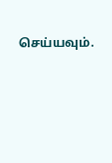செய்யவும்.